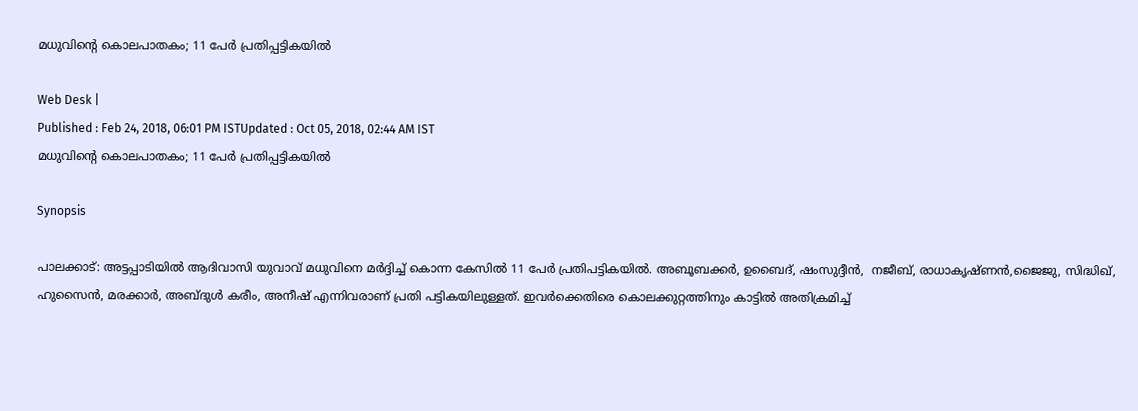മധുവിന്‍റെ കൊലപാതകം; 11 പേര്‍ പ്രതിപ്പട്ടികയില്‍

Web Desk |
Published : Feb 24, 2018, 06:01 PM ISTUpdated : Oct 05, 2018, 02:44 AM IST
മധുവിന്‍റെ കൊലപാതകം; 11 പേര്‍ പ്രതിപ്പട്ടികയില്‍

Synopsis

പാലക്കാട്: അട്ടപ്പാടിയില്‍ ആദിവാസി യുവാവ് മധുവിനെ മര്‍ദ്ദിച്ച് കൊന്ന കേസില്‍ 11 പേര്‍ പ്രതിപട്ടികയില്‍. അബൂബക്കര്‍, ഉബൈദ്, ഷംസുദ്ദീന്‍,  നജീബ്, രാധാകൃഷ്ണന്‍,ജൈജു, സിദ്ധിഖ്, ഹുസൈന്‍, മരക്കാര്‍, അബ്ദുള്‍ കരീം, അനീഷ് എന്നിവരാണ് പ്രതി പട്ടികയിലുള്ളത്. ഇവര്‍ക്കെതിരെ കൊലക്കുറ്റത്തിനും കാട്ടില്‍ അതിക്രമിച്ച്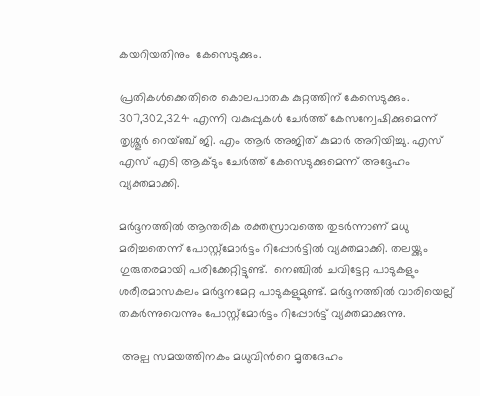കയറിയതിനും  കേസെടുക്കും.

പ്രതികള്‍ക്കെതിരെ കൊലപാതക കുറ്റത്തിന് കേസെടുക്കും. 307,302,324 എന്നി വകുപ്പുകള്‍ ചേര്‍ത്ത് കേസന്വേഷിക്കുമെന്ന് തൃശ്ശൂര്‍ റെയ്ഞ്ച് ജി. എം ആര്‍ അജിത് കുമാര്‍ അറിയിച്ചു. എസ് എസ് എടി ആക്ടും ചേര്‍ത്ത് കേസെടുക്കുമെന്ന് അദ്ദേഹം വ്യക്തമാക്കി.

മര്‍ദ്ദനത്തില്‍ ആന്തരിക രക്തസ്രാവത്തെ തുടര്‍ന്നാണ് മധു മരിച്ചതെന്ന് പോസ്റ്റ്മോര്‍ട്ടം റിപ്പോര്‍ട്ടില്‍ വ്യക്തമാക്കി. തലയ്ക്കും ഗുരുതരമായി പരിക്കേറ്റിട്ടുണ്ട്.  നെഞ്ചില്‍ ചവിട്ടേറ്റ പാടുകളും ശരീരമാസകലം മര്‍ദ്ദനമേറ്റ പാടുകളുമുണ്ട്. മര്‍ദ്ദനത്തില്‍ വാരിയെല്ല് തകര്‍ന്നുവെന്നും പോസ്റ്റ്മോര്‍ട്ടം റിപ്പോര്‍ട്ട് വ്യക്തമാക്കുന്നു.

 അല്പ സമയത്തിനകം മധുവിന്‍റെ മൃതദേഹം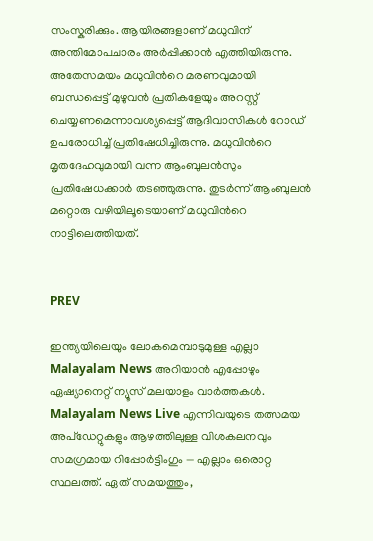സംസ്കരിക്കും. ആയിരങ്ങളാണ് മധുവിന് അന്തിമോപചാരം അര്‍പ്പിക്കാന്‍ എത്തിയിരുന്നു. അതേസമയം മധുവിന്‍റെ മരണവുമായി ബന്ധപ്പെട്ട് മുഴുവന്‍ പ്രതികളേയും അറസ്റ്റ് ചെയ്യണമെന്നാവശ്യപ്പെട്ട് ആദിവാസികള്‍ റോഡ് ഉപരോധിച്ച് പ്രതിഷേധിച്ചിരുന്നു. മധുവിന്‍റെ മൃതദേഹവുമായി വന്ന ആംബുലന്‍സും പ്രതിഷേധക്കാര്‍ തടഞ്ഞുരുന്നു. തുടര്‍ന്ന് ആംബുലന്‍ മറ്റൊരു വഴിയിലൂടെയാണ് മധുവിന്‍റെ നാട്ടിലെത്തിയത്.


PREV

ഇന്ത്യയിലെയും ലോകമെമ്പാടുമുള്ള എല്ലാ Malayalam News അറിയാൻ എപ്പോഴും ഏഷ്യാനെറ്റ് ന്യൂസ് മലയാളം വാർത്തകൾ. Malayalam News Live എന്നിവയുടെ തത്സമയ അപ്‌ഡേറ്റുകളും ആഴത്തിലുള്ള വിശകലനവും സമഗ്രമായ റിപ്പോർട്ടിംഗും — എല്ലാം ഒരൊറ്റ സ്ഥലത്ത്. ഏത് സമയത്തും,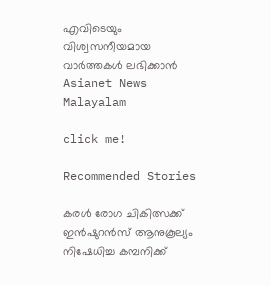എവിടെയും വിശ്വസനീയമായ വാർത്തകൾ ലഭിക്കാൻ Asianet News Malayalam

click me!

Recommended Stories

കരള്‍ രോഗ ചികിത്സക്ക് ഇന്‍ഷുറന്‍സ് ആനുകൂല്യം നിഷേധിച്ച കമ്പനിക്ക്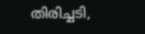തിരിച്ചടി,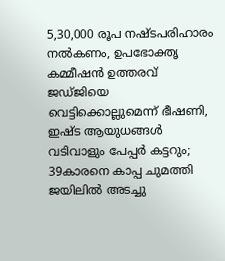5,30,000 രൂപ നഷ്ടപരിഹാരം നല്‍കണം, ഉപഭോക്തൃ കമ്മീഷന്‍ ഉത്തരവ്
ജഡ്ജിയെ വെട്ടിക്കൊല്ലുമെന്ന് ഭീഷണി, ഇഷ്ട ആയുധങ്ങള്‍ വടിവാളും പേപ്പര്‍ കട്ടറും; 39കാരനെ കാപ്പ ചുമത്തി ജയിലില്‍ അടച്ചു